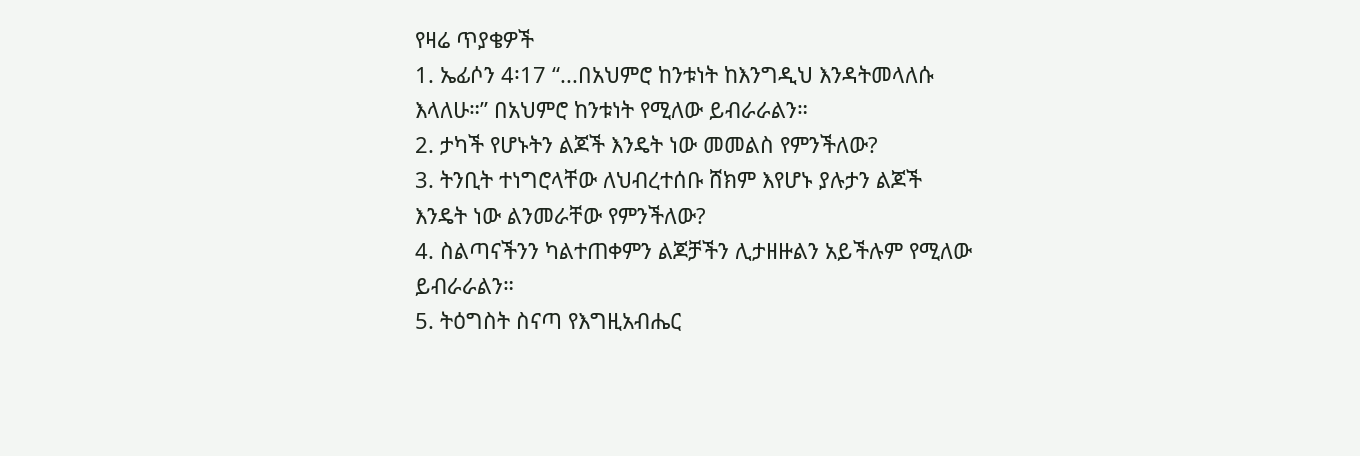የዛሬ ጥያቄዎች
1. ኤፊሶን 4፡17 “...በአህምሮ ከንቱነት ከእንግዲህ እንዳትመላለሱ እላለሁ።” በአህምሮ ከንቱነት የሚለው ይብራራልን።
2. ታካች የሆኑትን ልጆች እንዴት ነው መመልስ የምንችለው?
3. ትንቢት ተነግሮላቸው ለህብረተሰቡ ሸክም እየሆኑ ያሉታን ልጆች እንዴት ነው ልንመራቸው የምንችለው?
4. ስልጣናችንን ካልተጠቀምን ልጆቻችን ሊታዘዙልን አይችሉም የሚለው ይብራራልን።
5. ትዕግስት ስናጣ የእግዚአብሔር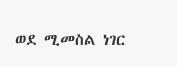ወደ ሚመስል ነገር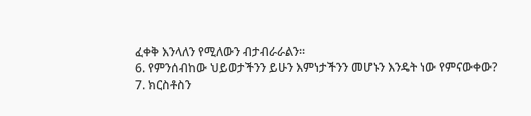ፈቀቅ እንላለን የሚለውን ብታብራራልን።
6. የምንሰብከው ህይወታችንን ይሁን እምነታችንን መሆኑን እንዴት ነው የምናውቀው?
7. ክርስቶስን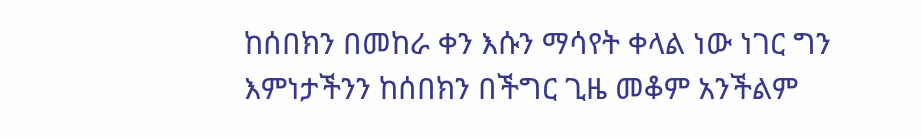ከሰበክን በመከራ ቀን እሱን ማሳየት ቀላል ነው ነገር ግን እምነታችንን ከሰበክን በችግር ጊዜ መቆም አንችልም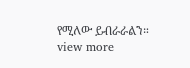የሚለው ይብራራልን።
view more